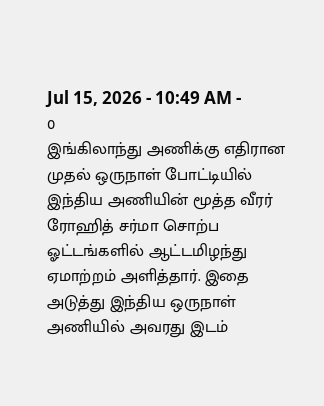Jul 15, 2026 - 10:49 AM -
0
இங்கிலாந்து அணிக்கு எதிரான முதல் ஒருநாள் போட்டியில் இந்திய அணியின் மூத்த வீரர் ரோஹித் சர்மா சொற்ப ஓட்டங்களில் ஆட்டமிழந்து ஏமாற்றம் அளித்தார். இதை அடுத்து இந்திய ஒருநாள் அணியில் அவரது இடம்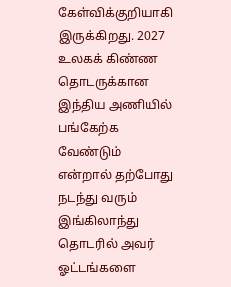கேள்விக்குறியாகி இருக்கிறது. 2027 உலகக் கிண்ண தொடருக்கான இந்திய அணியில் பங்கேற்க வேண்டும் என்றால் தற்போது நடந்து வரும் இங்கிலாந்து தொடரில் அவர் ஓட்டங்களை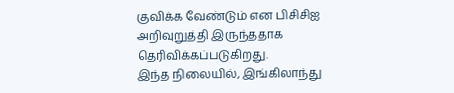குவிக்க வேண்டும் என பிசிசிஐ அறிவுறுத்தி இருந்ததாக தெரிவிக்கப்படுகிறது.
இந்த நிலையில், இங்கிலாந்து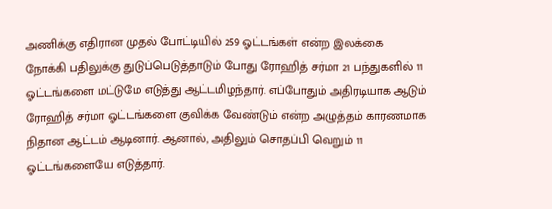அணிக்கு எதிரான முதல் போட்டியில் 259 ஓட்டங்கள் என்ற இலக்கை நோக்கி பதிலுக்கு துடுப்பெடுத்தாடும் போது ரோஹித் சர்மா 21 பந்துகளில் 11 ஓட்டங்களை மட்டுமே எடுத்து ஆட்டமிழந்தார். எப்போதும் அதிரடியாக ஆடும் ரோஹித் சர்மா ஓட்டங்களை குவிக்க வேண்டும் என்ற அழுத்தம் காரணமாக நிதான ஆட்டம் ஆடினார். ஆனால், அதிலும் சொதப்பி வெறும் 11 ஓட்டங்களையே எடுத்தார்.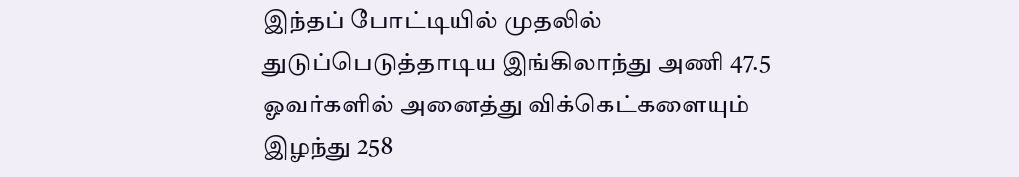இந்தப் போட்டியில் முதலில் துடுப்பெடுத்தாடிய இங்கிலாந்து அணி 47.5 ஓவர்களில் அனைத்து விக்கெட்களையும் இழந்து 258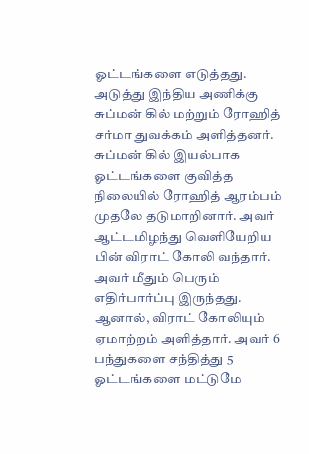ஓட்டங்களை எடுத்தது. அடுத்து இந்திய அணிக்கு சுப்மன் கில் மற்றும் ரோஹித் சர்மா துவக்கம் அளித்தனர். சுப்மன் கில் இயல்பாக ஓட்டங்களை குவித்த நிலையில் ரோஹித் ஆரம்பம் முதலே தடுமாறினார். அவர் ஆட்டமிழந்து வெளியேறிய பின் விராட் கோலி வந்தார்.
அவர் மீதும் பெரும் எதிர்பார்ப்பு இருந்தது. ஆனால், விராட் கோலியும் ஏமாற்றம் அளித்தார். அவர் 6 பந்துகளை சந்தித்து 5 ஓட்டங்களை மட்டுமே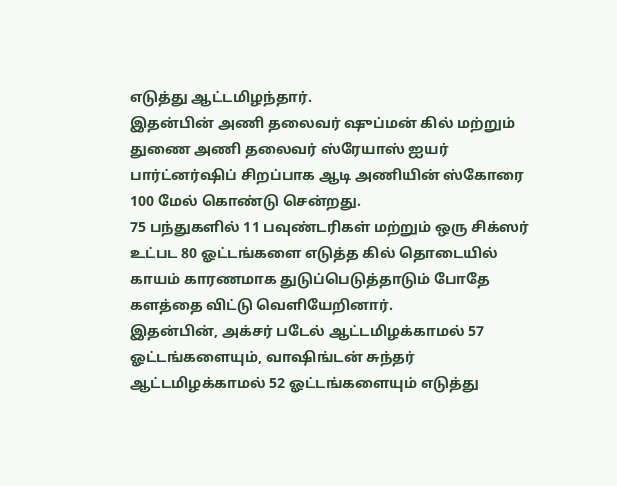எடுத்து ஆட்டமிழந்தார்.
இதன்பின் அணி தலைவர் ஷுப்மன் கில் மற்றும் துணை அணி தலைவர் ஸ்ரேயாஸ் ஐயர் பார்ட்னர்ஷிப் சிறப்பாக ஆடி அணியின் ஸ்கோரை 100 மேல் கொண்டு சென்றது.
75 பந்துகளில் 11 பவுண்டரிகள் மற்றும் ஒரு சிக்ஸர் உட்பட 80 ஓட்டங்களை எடுத்த கில் தொடையில் காயம் காரணமாக துடுப்பெடுத்தாடும் போதே களத்தை விட்டு வெளியேறினார்.
இதன்பின், அக்சர் படேல் ஆட்டமிழக்காமல் 57 ஓட்டங்களையும், வாஷிங்டன் சுந்தர் ஆட்டமிழக்காமல் 52 ஓட்டங்களையும் எடுத்து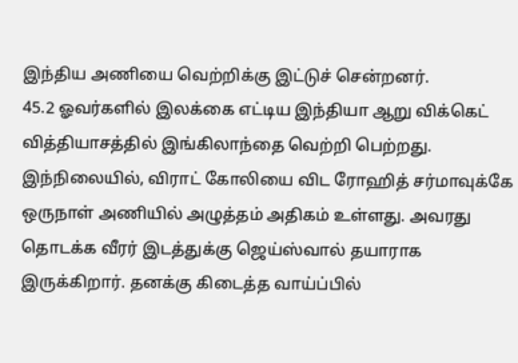இந்திய அணியை வெற்றிக்கு இட்டுச் சென்றனர்.
45.2 ஓவர்களில் இலக்கை எட்டிய இந்தியா ஆறு விக்கெட் வித்தியாசத்தில் இங்கிலாந்தை வெற்றி பெற்றது.
இந்நிலையில், விராட் கோலியை விட ரோஹித் சர்மாவுக்கே ஒருநாள் அணியில் அழுத்தம் அதிகம் உள்ளது. அவரது தொடக்க வீரர் இடத்துக்கு ஜெய்ஸ்வால் தயாராக இருக்கிறார். தனக்கு கிடைத்த வாய்ப்பில்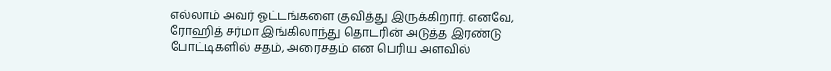எல்லாம் அவர் ஓட்டங்களை குவித்து இருக்கிறார். எனவே, ரோஹித் சர்மா இங்கிலாந்து தொடரின் அடுத்த இரண்டு போட்டிகளில் சதம், அரைசதம் என பெரிய அளவில்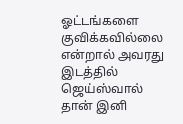ஓட்டங்களை குவிக்கவில்லை என்றால் அவரது இடத்தில் ஜெய்ஸ்வால் தான் இனி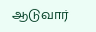ஆடுவார்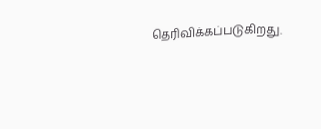தெரிவிக்கப்படுகிறது.